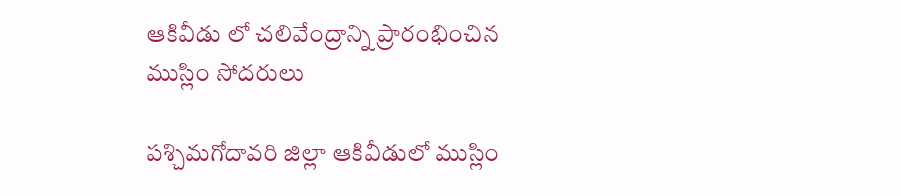ఆకివీడు లో చలివేంద్రాన్ని ప్రారంభించిన ముస్లిం సోదరులు

పశ్చిమగోదావరి జిల్లా ఆకివీడులో ముస్లిం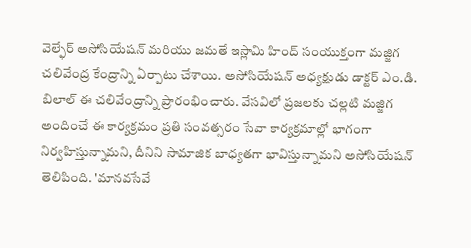వెల్ఫేర్ అసోసియేషన్ మరియు జమతే ఇస్లామి హింద్ సంయుక్తంగా మజ్జిగ చలివేంద్ర కేంద్రాన్ని ఏర్పాటు చేశాయి. అసోసియేషన్ అధ్యక్షుడు డాక్టర్ ఎం.డి. బిలాల్ ఈ చలివేంద్రాన్ని ప్రారంభించారు. వేసవిలో ప్రజలకు చల్లటి మజ్జిగ అందించే ఈ కార్యక్రమం ప్రతి సంవత్సరం సేవా కార్యక్రమాల్లో భాగంగా నిర్వహిస్తున్నామని, దీనిని సామాజిక బాధ్యతగా భావిస్తున్నామని అసోసియేషన్ తెలిపింది. 'మానవసేవే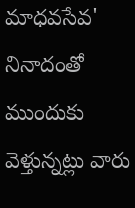మాధవసేవ' నినాదంతో ముందుకు వెళ్తున్నట్లు వారు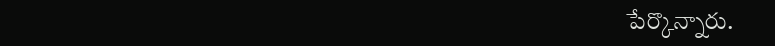పేర్కొన్నారు.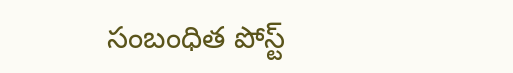సంబంధిత పోస్ట్